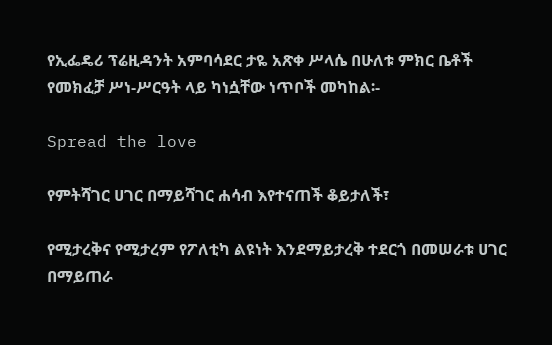የኢፌዴሪ ፕሬዚዳንት አምባሳደር ታዬ አጽቀ ሥላሴ በሁለቱ ምክር ቤቶች የመክፈቻ ሥነ-ሥርዓት ላይ ካነሷቸው ነጥቦች መካከል፡-

Spread the love

የምትሻገር ሀገር በማይሻገር ሐሳብ እየተናጠች ቆይታለች፣

የሚታረቅና የሚታረም የፖለቲካ ልዩነት እንደማይታረቅ ተደርጎ በመሠራቱ ሀገር በማይጠራ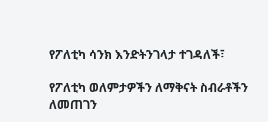የፖለቲካ ሳንክ እንድትንገላታ ተገዳለች፣

የፖለቲካ ወለምታዎችን ለማቅናት ስብራቶችን ለመጠገን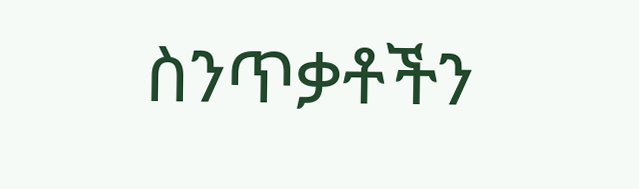ስንጥቃቶችን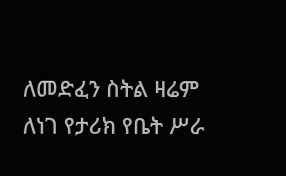ለመድፈን ስትል ዛሬም ለነገ የታሪክ የቤት ሥራ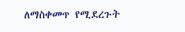ለማስቀመጥ የሚደረጉት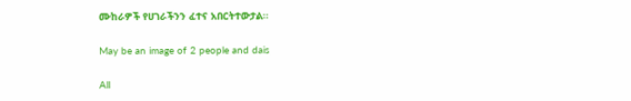ሙከራዎች የሀገራችንን ፈተና አበርትተውታል፡፡

May be an image of 2 people and dais

All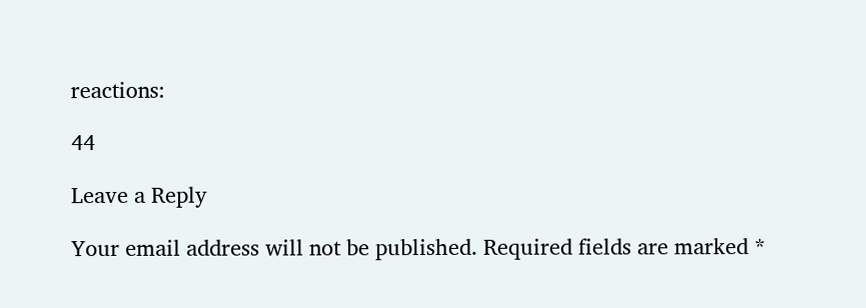reactions:

44

Leave a Reply

Your email address will not be published. Required fields are marked *